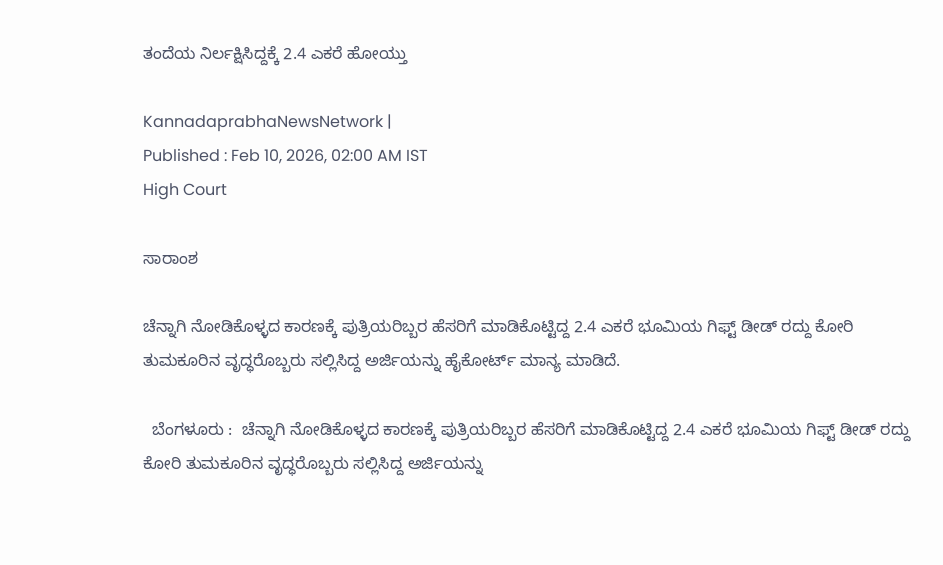ತಂದೆಯ ನಿರ್ಲಕ್ಷಿಸಿದ್ದಕ್ಕೆ 2.4 ಎಕರೆ ಹೋಯ್ತು

KannadaprabhaNewsNetwork |
Published : Feb 10, 2026, 02:00 AM IST
High Court

ಸಾರಾಂಶ

ಚೆನ್ನಾಗಿ ನೋಡಿಕೊಳ್ಳದ ಕಾರಣಕ್ಕೆ ಪುತ್ರಿಯರಿಬ್ಬರ ಹೆಸರಿಗೆ ಮಾಡಿಕೊಟ್ಟಿದ್ದ 2.4 ಎಕರೆ ಭೂಮಿಯ ಗಿಫ್ಟ್‌ ಡೀಡ್‌ ರದ್ದು ಕೋರಿ ತುಮಕೂರಿನ ವೃದ್ಧರೊಬ್ಬರು ಸಲ್ಲಿಸಿದ್ದ ಅರ್ಜಿಯನ್ನು ಹೈಕೋರ್ಟ್‌ ಮಾನ್ಯ ಮಾಡಿದೆ.

  ಬೆಂಗಳೂರು :  ಚೆನ್ನಾಗಿ ನೋಡಿಕೊಳ್ಳದ ಕಾರಣಕ್ಕೆ ಪುತ್ರಿಯರಿಬ್ಬರ ಹೆಸರಿಗೆ ಮಾಡಿಕೊಟ್ಟಿದ್ದ 2.4 ಎಕರೆ ಭೂಮಿಯ ಗಿಫ್ಟ್‌ ಡೀಡ್‌ ರದ್ದು ಕೋರಿ ತುಮಕೂರಿನ ವೃದ್ಧರೊಬ್ಬರು ಸಲ್ಲಿಸಿದ್ದ ಅರ್ಜಿಯನ್ನು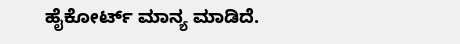ಹೈಕೋರ್ಟ್‌ ಮಾನ್ಯ ಮಾಡಿದೆ.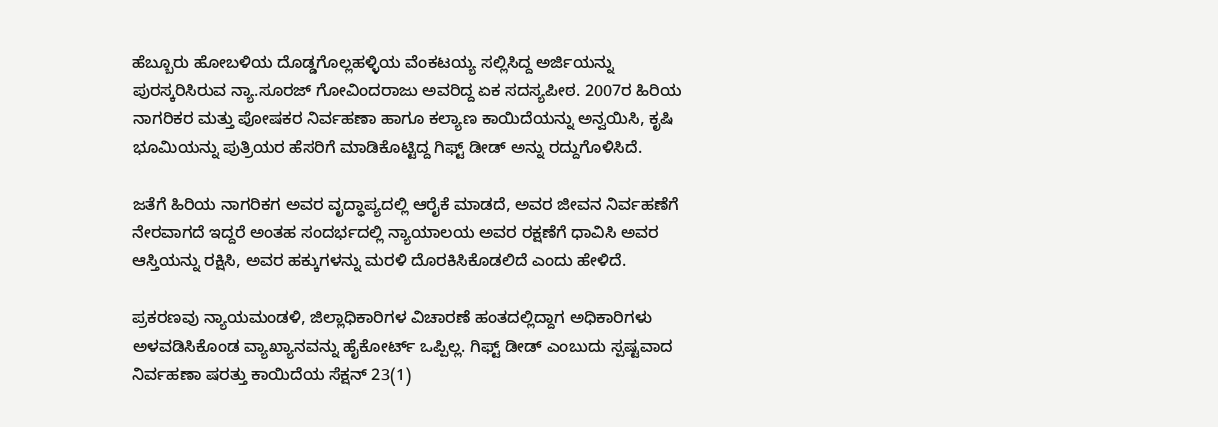ಹೆಬ್ಬೂರು ಹೋಬಳಿಯ ದೊಡ್ಡಗೊಲ್ಲಹಳ್ಳಿಯ ವೆಂಕಟಯ್ಯ ಸಲ್ಲಿಸಿದ್ದ ಅರ್ಜಿಯನ್ನು ಪುರಸ್ಕರಿಸಿರುವ ನ್ಯಾ.ಸೂರಜ್‌ ಗೋವಿಂದರಾಜು ಅವರಿದ್ದ ಏಕ ಸದಸ್ಯಪೀಠ. 2007ರ ಹಿರಿಯ ನಾಗರಿಕರ ಮತ್ತು ಪೋಷಕರ ನಿರ್ವಹಣಾ ಹಾಗೂ ಕಲ್ಯಾಣ ಕಾಯಿದೆಯನ್ನು ಅನ್ವಯಿಸಿ, ಕೃಷಿ ಭೂಮಿಯನ್ನು ಪುತ್ರಿಯರ ಹೆಸರಿಗೆ ಮಾಡಿಕೊಟ್ಟಿದ್ದ ಗಿಫ್ಟ್‌ ಡೀಡ್‌ ಅನ್ನು ರದ್ದುಗೊಳಿಸಿದೆ.

ಜತೆಗೆ ಹಿರಿಯ ನಾಗರಿಕಗ ಅವರ ವೃದ್ಧಾಪ್ಯದಲ್ಲಿ ಆರೈಕೆ ಮಾಡದೆ, ಅವರ ಜೀವನ ನಿರ್ವಹಣೆಗೆ ನೇರವಾಗದೆ ಇದ್ದರೆ ಅಂತಹ ಸಂದರ್ಭದಲ್ಲಿ ನ್ಯಾಯಾಲಯ ಅವರ ರಕ್ಷಣೆಗೆ ಧಾವಿಸಿ ಅವರ ಆಸ್ತಿಯನ್ನು ರಕ್ಷಿಸಿ, ಅವರ ಹಕ್ಕುಗಳನ್ನು ಮರಳಿ ದೊರಕಿಸಿಕೊಡಲಿದೆ ಎಂದು ಹೇಳಿದೆ.

ಪ್ರಕರಣವು ನ್ಯಾಯಮಂಡಳಿ, ಜಿಲ್ಲಾಧಿಕಾರಿಗಳ ವಿಚಾರಣೆ ಹಂತದಲ್ಲಿದ್ದಾಗ ಅಧಿಕಾರಿಗಳು ಅಳವಡಿಸಿಕೊಂಡ ವ್ಯಾಖ್ಯಾನವನ್ನು ಹೈಕೋರ್ಟ್‌ ಒಪ್ಪಿಲ್ಲ. ಗಿಫ್ಟ್‌ ಡೀಡ್‌ ಎಂಬುದು ಸ್ಪಷ್ಟವಾದ ನಿರ್ವಹಣಾ ಷರತ್ತು ಕಾಯಿದೆಯ ಸೆಕ್ಷನ್‌ 23(1)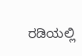ರಡಿಯಲ್ಲಿ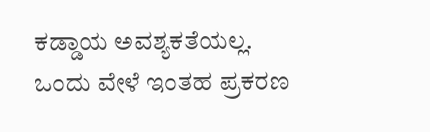ಕಡ್ಡಾಯ ಅವಶ್ಯಕತೆಯಲ್ಲ. ಒಂದು ವೇಳೆ ಇಂತಹ ಪ್ರಕರಣ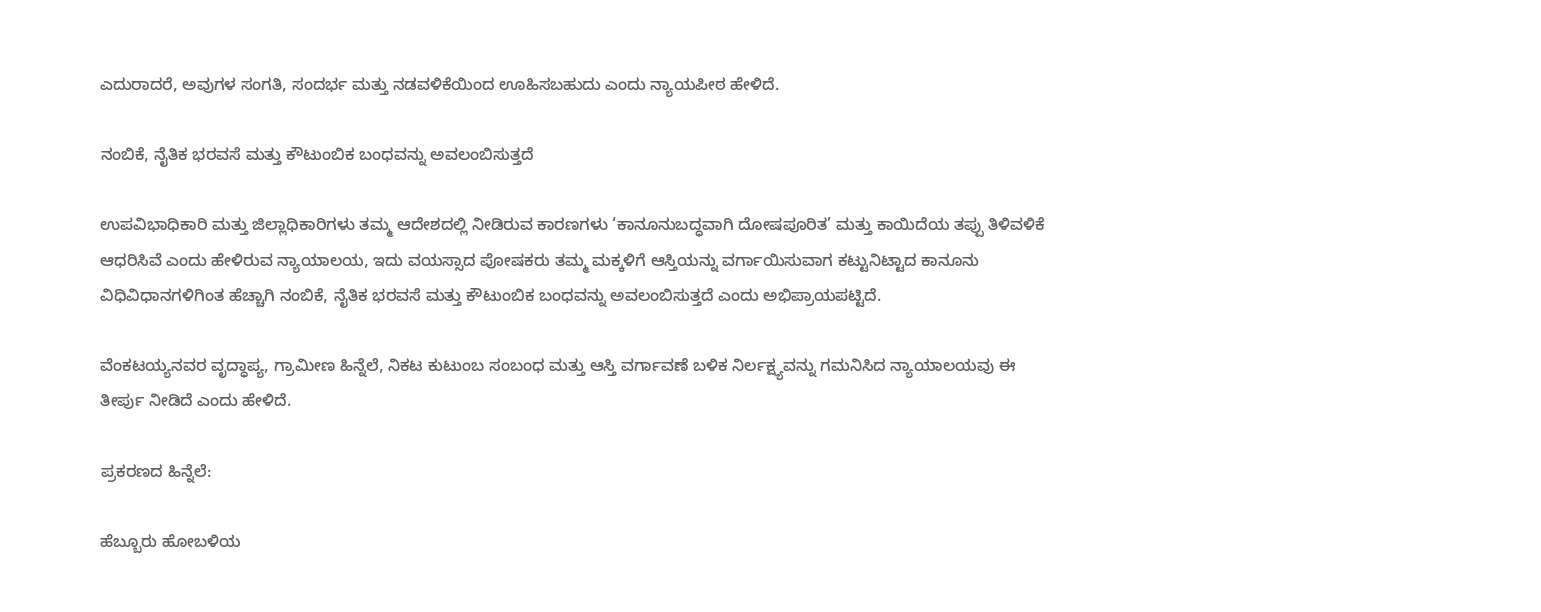ಎದುರಾದರೆ, ಅವುಗಳ ಸಂಗತಿ, ಸಂದರ್ಭ ಮತ್ತು ನಡವಳಿಕೆಯಿಂದ ಊಹಿಸಬಹುದು ಎಂದು ನ್ಯಾಯಪೀಠ ಹೇಳಿದೆ.

ನಂಬಿಕೆ, ನೈತಿಕ ಭರವಸೆ ಮತ್ತು ಕೌಟುಂಬಿಕ ಬಂಧವನ್ನು ಅವಲಂಬಿಸುತ್ತದೆ

ಉಪವಿಭಾಧಿಕಾರಿ ಮತ್ತು ಜಿಲ್ಲಾಧಿಕಾರಿಗಳು ತಮ್ಮ ಆದೇಶದಲ್ಲಿ ನೀಡಿರುವ ಕಾರಣಗಳು ‘ಕಾನೂನುಬದ್ಧವಾಗಿ ದೋಷಪೂರಿತ’ ಮತ್ತು ಕಾಯಿದೆಯ ತಪ್ಪು ತಿಳಿವಳಿಕೆ ಆಧರಿಸಿವೆ ಎಂದು ಹೇಳಿರುವ ನ್ಯಾಯಾಲಯ, ಇದು ವಯಸ್ಸಾದ ಪೋಷಕರು ತಮ್ಮ ಮಕ್ಕಳಿಗೆ ಆಸ್ತಿಯನ್ನು ವರ್ಗಾಯಿಸುವಾಗ ಕಟ್ಟುನಿಟ್ಟಾದ ಕಾನೂನು ವಿಧಿವಿಧಾನಗಳಿಗಿಂತ ಹೆಚ್ಚಾಗಿ ನಂಬಿಕೆ, ನೈತಿಕ ಭರವಸೆ ಮತ್ತು ಕೌಟುಂಬಿಕ ಬಂಧವನ್ನು ಅವಲಂಬಿಸುತ್ತದೆ ಎಂದು ಅಭಿಪ್ರಾಯಪಟ್ಟಿದೆ.

ವೆಂಕಟಯ್ಯನವರ ವೃದ್ಧಾಪ್ಯ, ಗ್ರಾಮೀಣ ಹಿನ್ನೆಲೆ, ನಿಕಟ ಕುಟುಂಬ ಸಂಬಂಧ ಮತ್ತು ಆಸ್ತಿ ವರ್ಗಾವಣೆ ಬಳಿಕ ನಿರ್ಲಕ್ಷ್ಯವನ್ನು ಗಮನಿಸಿದ ನ್ಯಾಯಾಲಯವು ಈ ತೀರ್ಪು ನೀಡಿದೆ ಎಂದು ಹೇಳಿದೆ.

ಪ್ರಕರಣದ ಹಿನ್ನೆಲೆ:

ಹೆಬ್ಬೂರು ಹೋಬಳಿಯ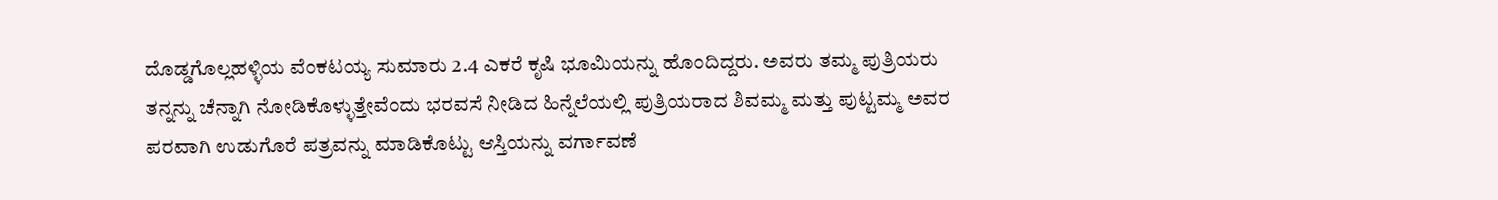ದೊಡ್ಡಗೊಲ್ಲಹಳ್ಳಿಯ ವೆಂಕಟಯ್ಯ ಸುಮಾರು 2.4 ಎಕರೆ ಕೃಷಿ ಭೂಮಿಯನ್ನು ಹೊಂದಿದ್ದರು. ಅವರು ತಮ್ಮ ಪುತ್ರಿಯರು ತನ್ನನ್ನು ಚೆನ್ನಾಗಿ ನೋಡಿಕೊಳ್ಳುತ್ತೇವೆಂದು ಭರವಸೆ ನೀಡಿದ ಹಿನ್ನೆಲೆಯಲ್ಲಿ ಪುತ್ರಿಯರಾದ ಶಿವಮ್ಮ ಮತ್ತು ಪುಟ್ಟಮ್ಮ ಅವರ ಪರವಾಗಿ ಉಡುಗೊರೆ ಪತ್ರವನ್ನು ಮಾಡಿಕೊಟ್ಟು ಆಸ್ತಿಯನ್ನು ವರ್ಗಾವಣೆ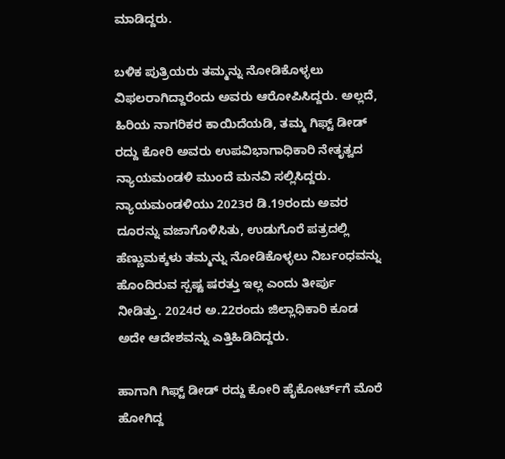ಮಾಡಿದ್ದರು.

ಬಳಿಕ ಪುತ್ರಿಯರು ತಮ್ಮನ್ನು ನೋಡಿಕೊಳ್ಳಲು ವಿಫಲರಾಗಿದ್ದಾರೆಂದು ಅವರು ಆರೋಪಿಸಿದ್ದರು. ಅಲ್ಲದೆ, ಹಿರಿಯ ನಾಗರಿಕರ ಕಾಯಿದೆಯಡಿ, ತಮ್ಮ ಗಿಫ್ಟ್‌ ಡೀಡ್‌ ರದ್ದು ಕೋರಿ ಅವರು ಉಪವಿಭಾಗಾಧಿಕಾರಿ ನೇತೃತ್ವದ ನ್ಯಾಯಮಂಡಳಿ ಮುಂದೆ ಮನವಿ ಸಲ್ಲಿಸಿದ್ದರು. ನ್ಯಾಯಮಂಡಳಿಯು 2023ರ ಡಿ.19ರಂದು ಅವರ ದೂರನ್ನು ವಜಾಗೊಳಿಸಿತು, ಉಡುಗೊರೆ ಪತ್ರದಲ್ಲಿ ಹೆಣ್ಣುಮಕ್ಕಳು ತಮ್ಮನ್ನು ನೋಡಿಕೊಳ್ಳಲು ನಿರ್ಬಂಧವನ್ನು ಹೊಂದಿರುವ ಸ್ಪಷ್ಟ ಷರತ್ತು ಇಲ್ಲ ಎಂದು ತೀರ್ಪು ನೀಡಿತ್ತು. 2024ರ ಅ.22ರಂದು ಜಿಲ್ಲಾಧಿಕಾರಿ ಕೂಡ ಅದೇ ಆದೇಶವನ್ನು ಎತ್ತಿಹಿಡಿದಿದ್ದರು.

ಹಾಗಾಗಿ ಗಿಫ್ಟ್‌ ಡೀಡ್‌ ರದ್ದು ಕೋರಿ ಹೈಕೋರ್ಟ್‌ಗೆ ಮೊರೆ ಹೋಗಿದ್ದ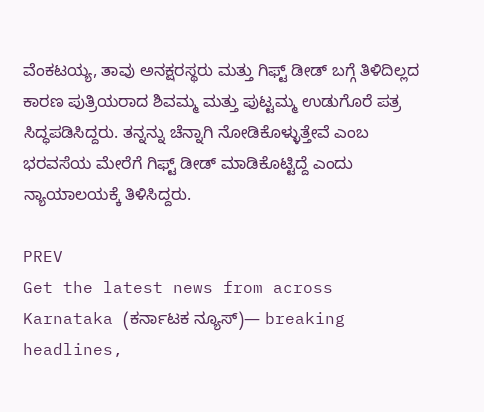ವೆಂಕಟಯ್ಯ, ತಾವು ಅನಕ್ಷರಸ್ಥರು ಮತ್ತು ಗಿಫ್ಟ್‌ ಡೀಡ್‌ ಬಗ್ಗೆ ತಿಳಿದಿಲ್ಲದ ಕಾರಣ ಪುತ್ರಿಯರಾದ ಶಿವಮ್ಮ ಮತ್ತು ಪುಟ್ಟಮ್ಮ ಉಡುಗೊರೆ ಪತ್ರ ಸಿದ್ಧಪಡಿಸಿದ್ದರು. ತನ್ನನ್ನು ಚೆನ್ನಾಗಿ ನೋಡಿಕೊಳ್ಳುತ್ತೇವೆ ಎಂಬ ಭರವಸೆಯ ಮೇರೆಗೆ ಗಿಫ್ಟ್‌ ಡೀಡ್‌ ಮಾಡಿಕೊಟ್ಟಿದ್ದೆ ಎಂದು ನ್ಯಾಯಾಲಯಕ್ಕೆ ತಿಳಿಸಿದ್ದರು.

PREV
Get the latest news from across Karnataka (ಕರ್ನಾಟಕ ನ್ಯೂಸ್)— breaking headlines,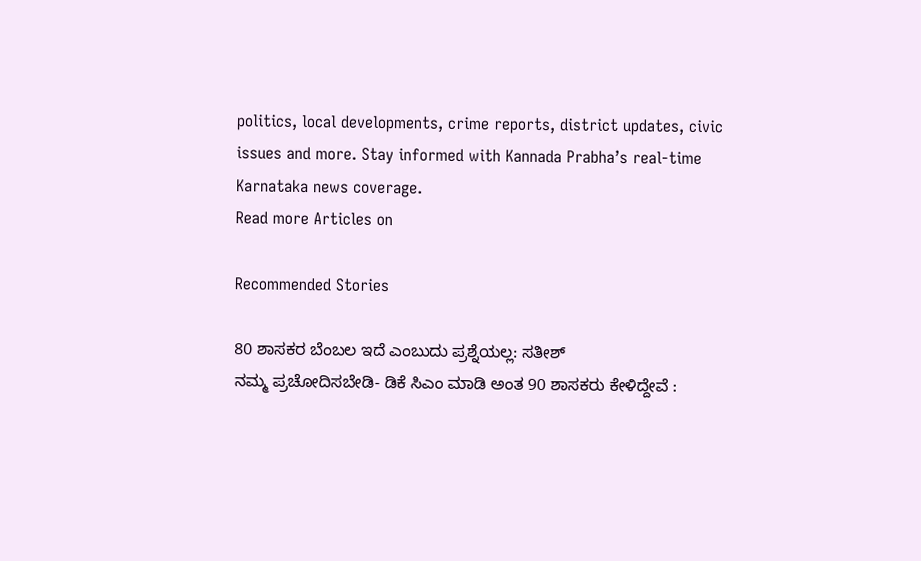politics, local developments, crime reports, district updates, civic issues and more. Stay informed with Kannada Prabha’s real‑time Karnataka news coverage.
Read more Articles on

Recommended Stories

80 ಶಾಸಕರ ಬೆಂಬಲ ಇದೆ ಎಂಬುದು ಪ್ರಶ್ನೆಯಲ್ಲ: ಸತೀಶ್‌
ನಮ್ಮ ಪ್ರಚೋದಿಸಬೇಡಿ- ಡಿಕೆ ಸಿಎಂ ಮಾಡಿ ಅಂತ 90 ಶಾಸಕರು ಕೇಳಿದ್ದೇವೆ :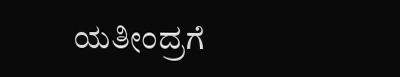ಯತೀಂದ್ರಗೆ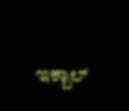ಇಕ್ಬಾಲ್‌